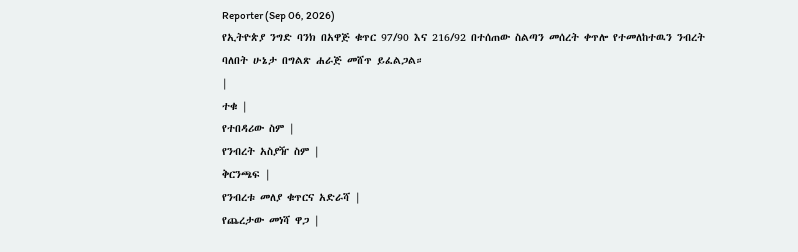Reporter (Sep 06, 2026)
የኢትዮጵያ ንግድ ባንክ በአዋጅ ቁጥር 97/90 እና 216/92 በተሰጠው ስልጣን መሰረት ቀጥሎ የተመለከተዉን ንብረት ባለበት ሁኔታ በግልጽ ሐራጅ መሸጥ ይፈልጋል።
|
ተቁ |
የተበዳሪው ስም |
የንብረት አስያዥ ስም |
ቅርንጫፍ |
የንብረቱ መለያ ቁጥርና አድራሻ |
የጨረታው መነሻ ዋጋ |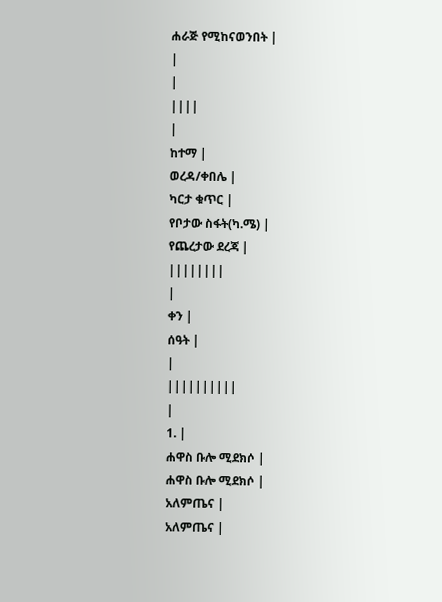ሐራጅ የሚከናወንበት |
|
|
||||
|
ከተማ |
ወረዳ/ቀበሌ |
ካርታ ቁጥር |
የቦታው ስፋት(ካ.ሜ) |
የጨረታው ደረጃ |
||||||||
|
ቀን |
ሰዓት |
|
||||||||||
|
1. |
ሐዋስ ቡሎ ሚደክሶ |
ሐዋስ ቡሎ ሚደክሶ |
አለምጤና |
አለምጤና |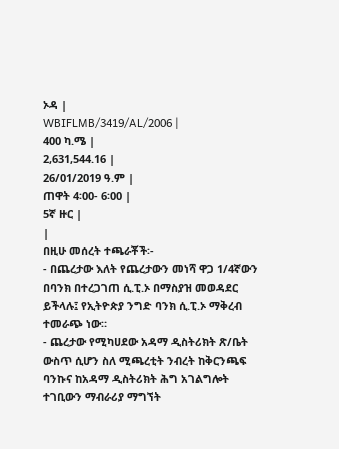ኦዳ |
WBIFLMB/3419/AL/2006 |
400 ካ.ሜ |
2,631,544.16 |
26/01/2019 ዓ.ም |
ጠዋት 4፡00- 6፡00 |
5ኛ ዙር |
|
በዚሁ መሰረት ተጫራቾች፡-
- በጨረታው እለት የጨረታውን መነሻ ዋጋ 1/4ኛውን በባንክ በተረጋገጠ ሲ.ፒ.ኦ በማስያዝ መወዳደር ይችላሉ፤ የኢትዮጵያ ንግድ ባንክ ሲ.ፒ.ኦ ማቅረብ ተመራጭ ነው።
- ጨረታው የሚካሀደው አዳማ ዲስትሪክት ጽ/ቤት ውስጥ ሲሆን ስለ ሚጫረቲት ንብረት ከቅርንጫፍ ባንኩና ከአዳማ ዲስትሪክት ሕግ አገልግሎት ተገቢውን ማብራሪያ ማግኘት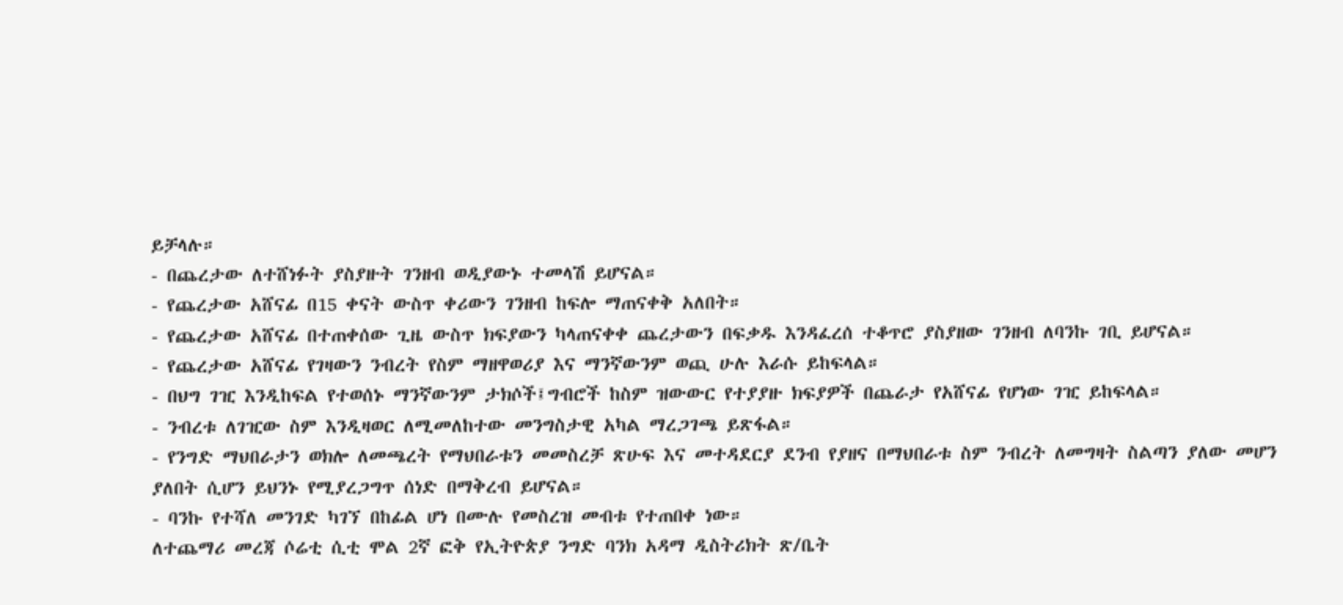ይቻላሉ።
- በጨረታው ለተሸነፉት ያስያዙት ገንዘብ ወዲያውኑ ተመላሽ ይሆናል።
- የጨረታው አሸናፊ በ15 ቀናት ውስጥ ቀሪውን ገንዘብ ከፍሎ ማጠናቀቅ አለበት።
- የጨረታው አሸናፊ በተጠቀሰው ጊዜ ውስጥ ክፍያውን ካላጠናቀቀ ጨረታውን በፍቃዱ እንዳፈረሰ ተቆጥሮ ያስያዘው ገንዘብ ለባንኩ ገቢ ይሆናል።
- የጨረታው አሸናፊ የገዛውን ንብረት የስም ማዘዋወሪያ እና ማንኛውንም ወጪ ሁሉ እራሱ ይከፍላል።
- በህግ ገዢ እንዲከፍል የተወሰኑ ማንኛውንም ታክሶች፤ግብሮች ከስም ዝውውር የተያያዙ ክፍያዎች በጨራታ የአሸናፊ የሆነው ገዢ ይከፍላል።
- ንብረቱ ለገዢው ስም እንዲዛወር ለሚመለከተው መንግስታዊ አካል ማረጋገጫ ይጽፋል።
- የንግድ ማህበራታን ወክሎ ለመጫረት የማህበራቱን መመስረቻ ጽሁፍ እና መተዳደርያ ደንብ የያዘና በማህበራቱ ስም ንብረት ለመግዛት ስልጣን ያለው መሆን ያለበት ሲሆን ይህንኑ የሚያረጋግጥ ሰነድ በማቅረብ ይሆናል።
- ባንኩ የተሻለ መንገድ ካገኘ በከፊል ሆነ በሙሉ የመስረዝ መብቱ የተጠበቀ ነው።
ለተጨማሪ መረጃ ሶሬቲ ሲቲ ሞል 2ኛ ፎቅ የኢትዮጵያ ንግድ ባንክ አዳማ ዲስትሪክት ጽ/ቤት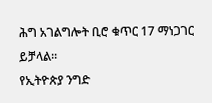ሕግ አገልግሎት ቢሮ ቁጥር 17 ማነጋገር ይቻላል።
የኢትዮጵያ ንግድ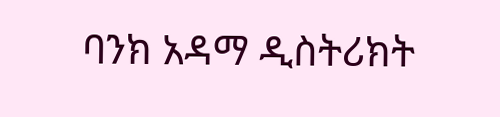ባንክ አዳማ ዲስትሪክት